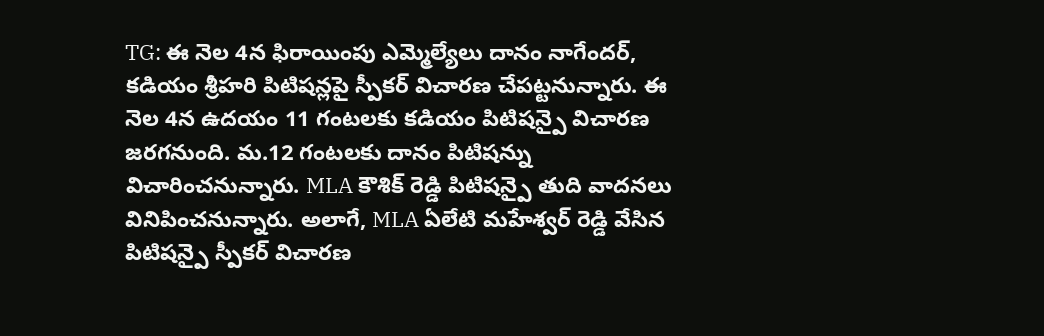TG: ఈ నెల 4న ఫిరాయింపు ఎమ్మెల్యేలు దానం నాగేందర్, కడియం శ్రీహరి పిటిషన్లపై స్పీకర్ విచారణ చేపట్టనున్నారు. ఈ నెల 4న ఉదయం 11 గంటలకు కడియం పిటిషన్పై విచారణ జరగనుంది. మ.12 గంటలకు దానం పిటిషన్ను విచారించనున్నారు. MLA కౌశిక్ రెడ్డి పిటిషన్పై తుది వాదనలు వినిపించనున్నారు. అలాగే, MLA ఏలేటి మహేశ్వర్ రెడ్డి వేసిన పిటిషన్పై స్పీకర్ విచారణ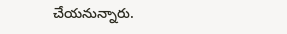చేయనున్నారు.